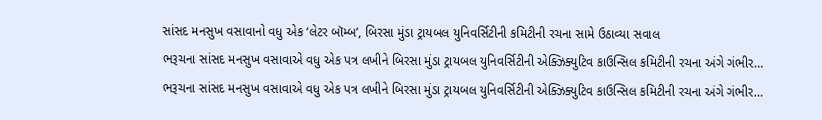સાંસદ મનસુખ વસાવાનો વધુ એક ‘લેટર બૉમ્બ’, બિરસા મુંડા ટ્રાયબલ યુનિવર્સિટીની કમિટીની રચના સામે ઉઠાવ્યા સવાલ
ભરૂચના સાંસદ મનસુખ વસાવાએ વધુ એક પત્ર લખીને બિરસા મુંડા ટ્રાયબલ યુનિવર્સિટીની એક્ઝિક્યુટિવ કાઉન્સિલ કમિટીની રચના અંગે ગંભીર…
ભરૂચના સાંસદ મનસુખ વસાવાએ વધુ એક પત્ર લખીને બિરસા મુંડા ટ્રાયબલ યુનિવર્સિટીની એક્ઝિક્યુટિવ કાઉન્સિલ કમિટીની રચના અંગે ગંભીર…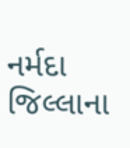નર્મદા જિલ્લાના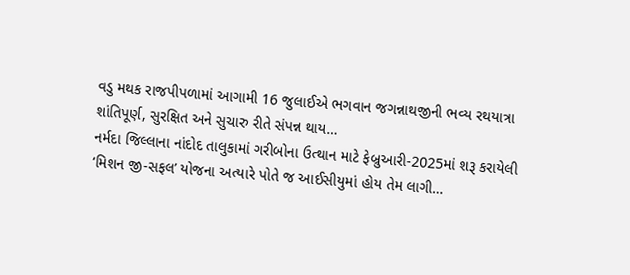વડુ મથક રાજપીપળામાં આગામી 16 જુલાઈએ ભગવાન જગન્નાથજીની ભવ્ય રથયાત્રા શાંતિપૂર્ણ, સુરક્ષિત અને સુચારુ રીતે સંપન્ન થાય…
નર્મદા જિલ્લાના નાંદોદ તાલુકામાં ગરીબોના ઉત્થાન માટે ફેબ્રુઆરી-2025માં શરૂ કરાયેલી ‘મિશન જી-સફલ’ યોજના અત્યારે પોતે જ આઈસીયુમાં હોય તેમ લાગી…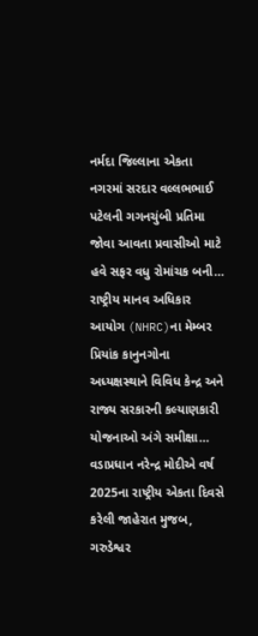નર્મદા જિલ્લાના એકતા નગરમાં સરદાર વલ્લભભાઈ પટેલની ગગનચુંબી પ્રતિમા જોવા આવતા પ્રવાસીઓ માટે હવે સફર વધુ રોમાંચક બની…
રાષ્ટ્રીય માનવ અધિકાર આયોગ (NHRC)ના મેમ્બર પ્રિયાંક કાનુનગોના અધ્યક્ષસ્થાને વિવિધ કેન્દ્ર અને રાજ્ય સરકારની કલ્યાણકારી યોજનાઓ અંગે સમીક્ષા…
વડાપ્રધાન નરેન્દ્ર મોદીએ વર્ષ 2025ના રાષ્ટ્રીય એકતા દિવસે કરેલી જાહેરાત મુજબ, ગરુડેશ્વર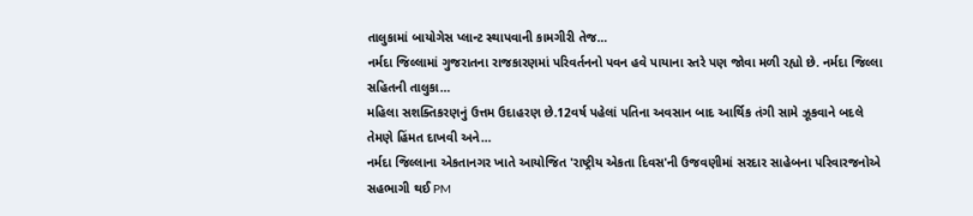તાલુકામાં બાયોગેસ પ્લાન્ટ સ્થાપવાની કામગીરી તેજ…
નર્મદા જિલ્લામાં ગુજરાતના રાજકારણમાં પરિવર્તનનો પવન હવે પાયાના સ્તરે પણ જોવા મળી રહ્યો છે. નર્મદા જિલ્લા સહિતની તાલુકા…
મહિલા સશક્તિકરણનું ઉત્તમ ઉદાહરણ છે.12વર્ષ પહેલાં પતિના અવસાન બાદ આર્થિક તંગી સામે ઝૂકવાને બદલે તેમણે હિંમત દાખવી અને…
નર્મદા જિલ્લાના એકતાનગર ખાતે આયોજિત 'રાષ્ટ્રીય એકતા દિવસ'ની ઉજવણીમાં સરદાર સાહેબના પરિવારજનોએ સહભાગી થઈ PM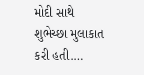મોદી સાથે શુભેચ્છા મુલાકાત કરી હતી.…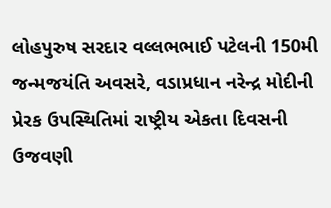લોહપુરુષ સરદાર વલ્લભભાઈ પટેલની 150મી જન્મજયંતિ અવસરે, વડાપ્રધાન નરેન્દ્ર મોદીની પ્રેરક ઉપસ્થિતિમાં રાષ્ટ્રીય એકતા દિવસની ઉજવણી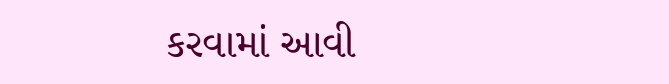કરવામાં આવી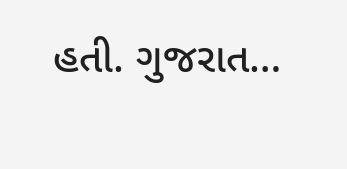હતી. ગુજરાત…